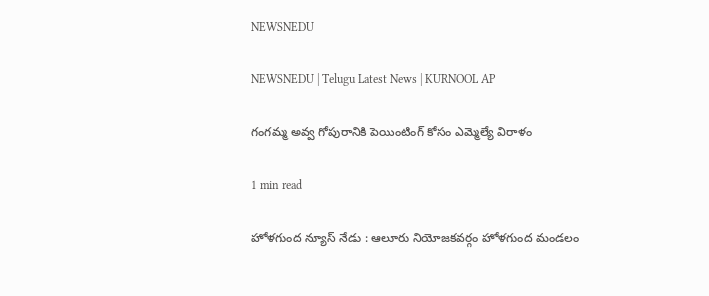NEWSNEDU

NEWSNEDU | Telugu Latest News | KURNOOL AP

గంగమ్మ అవ్వ గోపురానికి పెయింటింగ్ కోసం ఎమ్మెల్యే విరాళం

1 min read

హోళగుంద న్యూస్ నేడు : ఆలూరు నియోజకవర్గం హోళగుంద మండలం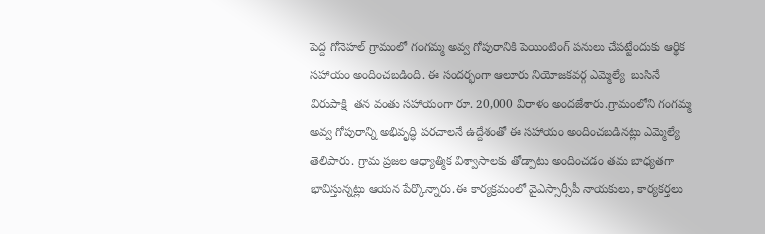పెద్ద గోనెహల్ గ్రామంలో గంగమ్మ అవ్వ గోపురానికి పెయింటింగ్ పనులు చేపట్టేందుకు ఆర్థిక సహాయం అందించబడింది. ఈ సందర్భంగా ఆలూరు నియోజకవర్గ ఎమ్మెల్యే  బుసినే విరుపాక్షి  తన వంతు సహాయంగా రూ. 20,000 విరాళం అందజేశారు.గ్రామంలోని గంగమ్మ అవ్వ గోపురాన్ని అభివృద్ధి పరచాలనే ఉద్దేశంతో ఈ సహాయం అందించబడినట్లు ఎమ్మెల్యే  తెలిపారు. గ్రామ ప్రజల ఆధ్యాత్మిక విశ్వాసాలకు తోడ్పాటు అందించడం తమ బాధ్యతగా భావిస్తున్నట్లు ఆయన పేర్కొన్నారు.ఈ కార్యక్రమంలో వైఎస్సార్సీపీ నాయకులు, కార్యకర్తలు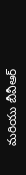మరియు బీవీఆర్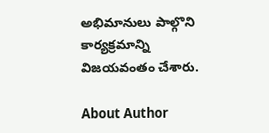అభిమానులు పాల్గొని కార్యక్రమాన్ని విజయవంతం చేశారు.

About Author